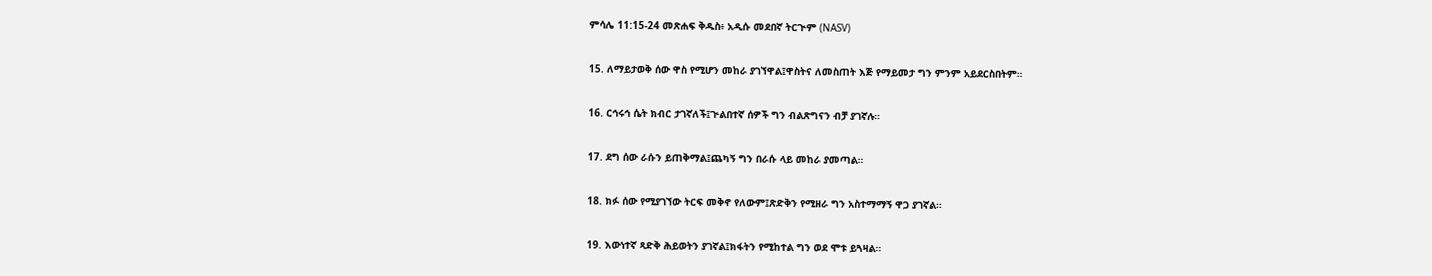ምሳሌ 11:15-24 መጽሐፍ ቅዱስ፥ አዲሱ መደበኛ ትርጒም (NASV)

15. ለማይታወቅ ሰው ዋስ የሚሆን መከራ ያገኘዋል፤ዋስትና ለመስጠት እጅ የማይመታ ግን ምንም አይደርስበትም።

16. ርኅሩኅ ሴት ክብር ታገኛለች፤ጒልበተኛ ሰዎች ግን ብልጽግናን ብቻ ያገኛሉ።

17. ደግ ሰው ራሱን ይጠቅማል፤ጨካኝ ግን በራሱ ላይ መከራ ያመጣል።

18. ክፉ ሰው የሚያገኘው ትርፍ መቅኖ የለውም፤ጽድቅን የሚዘራ ግን አስተማማኝ ዋጋ ያገኛል።

19. እውነተኛ ጻድቅ ሕይወትን ያገኛል፤ክፋትን የሚከተል ግን ወደ ሞቱ ይጓዛል።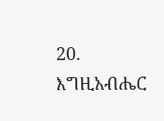20. እግዚአብሔር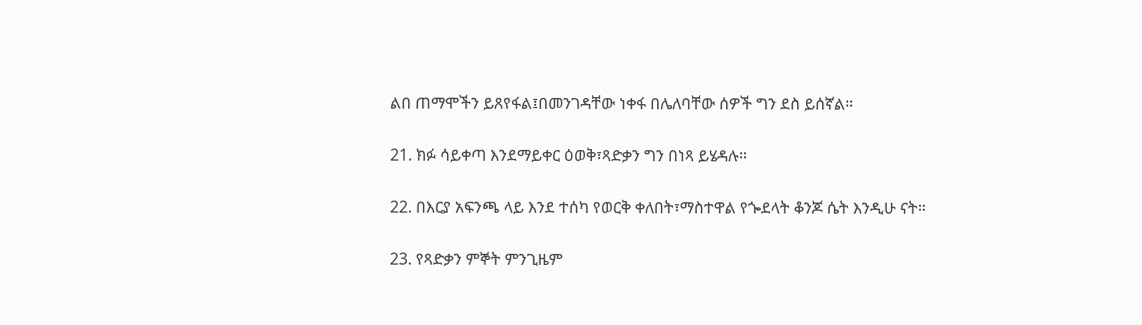ልበ ጠማሞችን ይጸየፋል፤በመንገዳቸው ነቀፋ በሌለባቸው ሰዎች ግን ደስ ይሰኛል።

21. ክፉ ሳይቀጣ እንደማይቀር ዕወቅ፣ጻድቃን ግን በነጻ ይሄዳሉ።

22. በእርያ አፍንጫ ላይ እንደ ተሰካ የወርቅ ቀለበት፣ማስተዋል የጐደላት ቆንጆ ሴት እንዲሁ ናት።

23. የጻድቃን ምኞት ምንጊዜም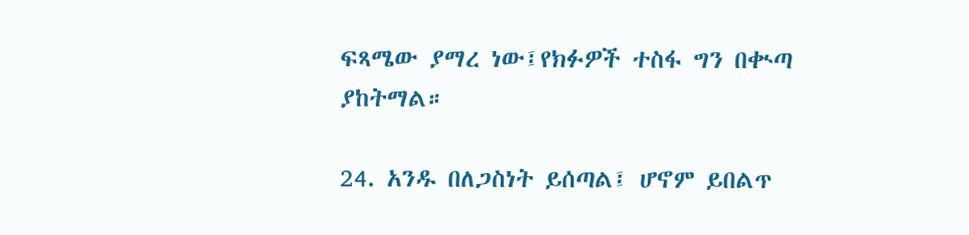ፍጻሜው ያማረ ነው፤የክፉዎች ተስፋ ግን በቊጣ ያከትማል።

24. አንዱ በለጋስነት ይሰጣል፤ ሆኖም ይበልጥ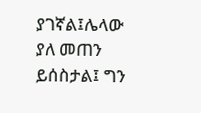ያገኛል፤ሌላው ያለ መጠን ይሰስታል፤ ግን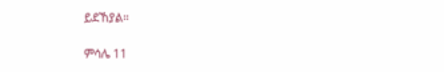ይደኸያል።

ምሳሌ 11